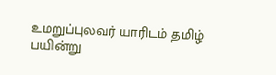உமறுப்புலவர் யாரிடம் தமிழ் பயின்று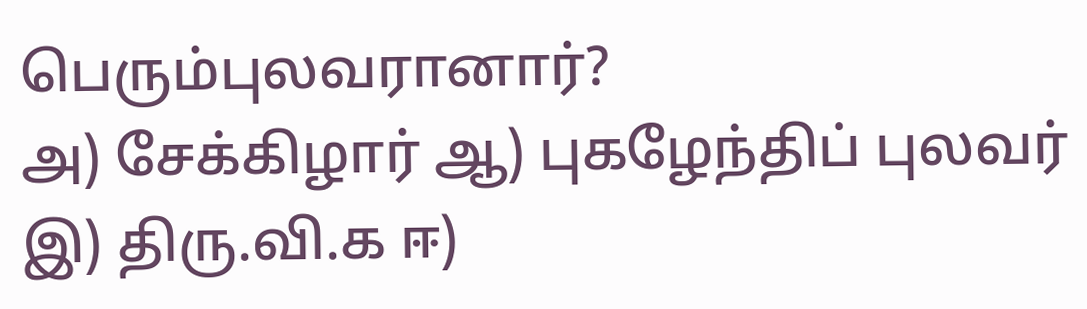பெரும்புலவரானார்?
அ) சேக்கிழார் ஆ) புகழேந்திப் புலவர் இ) திரு.வி.க ஈ)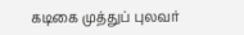கடிகை முத்துப் புலவர்